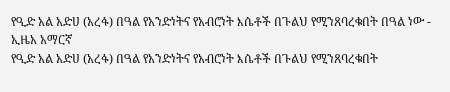የዒድ አል አድሀ (አረፋ) በዓል የአንድነትና የአብሮነት እሴቶች በጉልህ የሚንጸባረቁበት በዓል ነው - ኢዜአ አማርኛ
የዒድ አል አድሀ (አረፋ) በዓል የአንድነትና የአብሮነት እሴቶች በጉልህ የሚንጸባረቁበት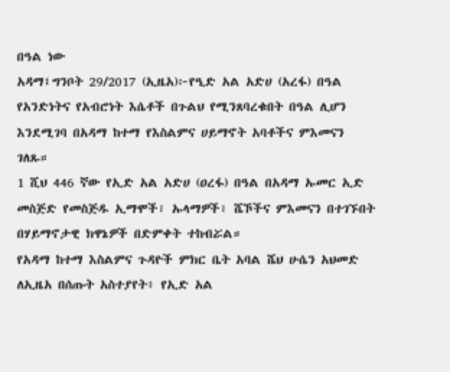በዓል ነው
አዳማ፤ግንቦት 29/2017 (ኢዜአ)፦የዒድ አል አድሀ (አረፋ) በዓል የአንድነትና የአብሮነት እሴቶች በጉልህ የሚንጸባረቁበት በዓል ሊሆን እንደሚገባ በአዳማ ከተማ የእስልምና ሀይማኖት አባቶችና ምእመናን ገለጹ።
1 ሺህ 446 ኛው የኢድ አል አድሀ (ዐረፋ) በዓል በአዳማ ኡመር ኢድ መስጅድ የመስጅዱ ኢማሞች፣ ኡላማዎች፣ ሼኾችና ምእመናን በተገኙበት በሃይማኖታዊ ክዋኔዎች በድምቀት ተከብሯል።
የአዳማ ከተማ እስልምና ጉዳዮች ምክር ቤት አባል ሼህ ሁሴን አህመድ ለኢዜአ በሰጡት አስተያየት፥ የኢድ አል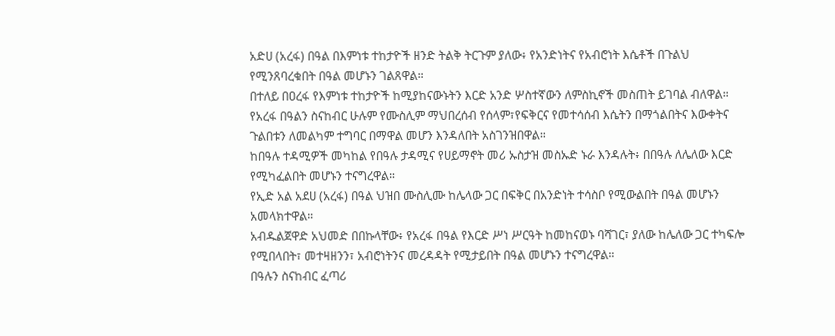አድሀ (አረፋ) በዓል በእምነቱ ተከታዮች ዘንድ ትልቅ ትርጉም ያለው፥ የአንድነትና የአብሮነት እሴቶች በጉልህ የሚንጸባረቁበት በዓል መሆኑን ገልጸዋል።
በተለይ በዐረፋ የእምነቱ ተከታዮች ከሚያከናውኑትን እርድ አንድ ሦስተኛውን ለምስኪኖች መስጠት ይገባል ብለዋል።
የአረፋ በዓልን ስናከብር ሁሉም የሙስሊም ማህበረሰብ የሰላም፣የፍቅርና የመተሳሰብ እሴትን በማጎልበትና እውቀትና ጉልበቱን ለመልካም ተግባር በማዋል መሆን እንዳለበት አስገንዝበዋል።
ከበዓሉ ተዳሚዎች መካከል የበዓሉ ታዳሚና የሀይማኖት መሪ ኡስታዝ መስኡድ ኑራ እንዳሉት፥ በበዓሉ ለሌለው እርድ የሚካፈልበት መሆኑን ተናግረዋል።
የኢድ አል አደሀ (አረፋ) በዓል ህዝበ ሙስሊሙ ከሌላው ጋር በፍቅር በአንድነት ተሳስቦ የሚውልበት በዓል መሆኑን አመላክተዋል።
አብዱልጀዋድ አህመድ በበኩላቸው፥ የአረፋ በዓል የእርድ ሥነ ሥርዓት ከመከናወኑ ባሻገር፣ ያለው ከሌለው ጋር ተካፍሎ የሚበላበት፣ መተዛዘንን፣ አብሮነትንና መረዳዳት የሚታይበት በዓል መሆኑን ተናግረዋል።
በዓሉን ስናከብር ፈጣሪ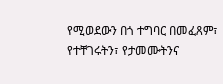የሚወደውን በጎ ተግባር በመፈጸም፣ የተቸገሩትን፣ የታመሙትንና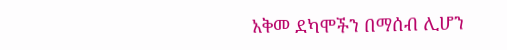አቅመ ደካሞችን በማሰብ ሊሆን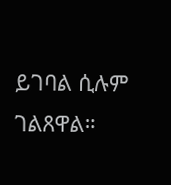ይገባል ሲሉም ገልጸዋል።